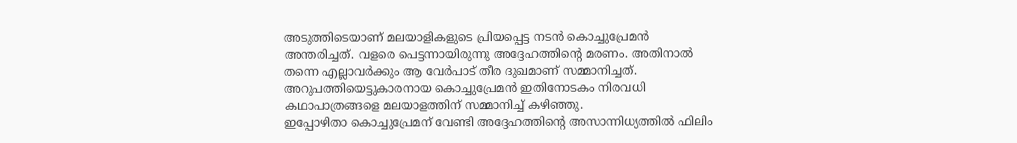അടുത്തിടെയാണ് മലയാളികളുടെ പ്രിയപ്പെട്ട നടൻ കൊച്ചുപ്രേമൻ അന്തരിച്ചത്. വളരെ പെട്ടന്നായിരുന്നു അദ്ദേഹത്തിന്റെ മരണം. അതിനാൽ തന്നെ എല്ലാവർക്കും ആ വേർപാട് തീര ദുഖമാണ് സമ്മാനിച്ചത്. അറുപത്തിയെട്ടുകാരനായ കൊച്ചുപ്രേമൻ ഇതിനോടകം നിരവധി കഥാപാത്രങ്ങളെ മലയാളത്തിന് സമ്മാനിച്ച് കഴിഞ്ഞു.
ഇപ്പോഴിതാ കൊച്ചുപ്രേമന് വേണ്ടി അദ്ദേഹത്തിന്റെ അസാന്നിധ്യത്തിൽ ഫിലിം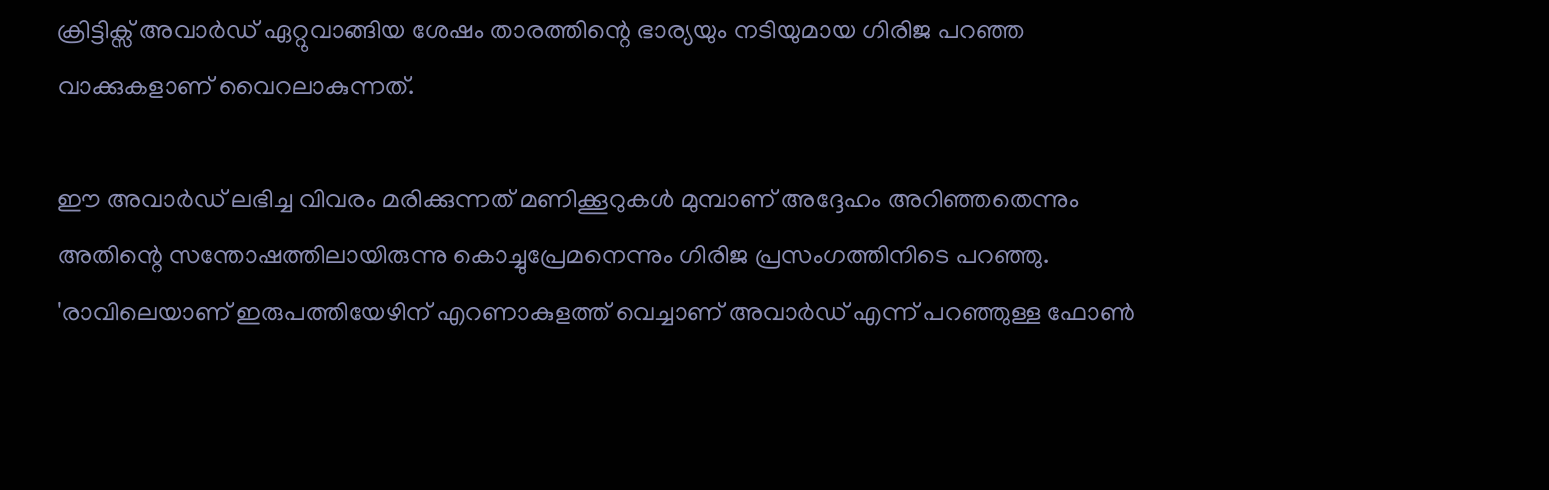ക്രിട്ടിക്സ് അവാർഡ് ഏറ്റുവാങ്ങിയ ശേഷം താരത്തിന്റെ ഭാര്യയും നടിയുമായ ഗിരിജ പറഞ്ഞ വാക്കുകളാണ് വൈറലാകുന്നത്.

ഈ അവാർഡ് ലഭിച്ച വിവരം മരിക്കുന്നത് മണിക്കൂറുകൾ മുമ്പാണ് അദ്ദേഹം അറിഞ്ഞതെന്നും അതിന്റെ സന്തോഷത്തിലായിരുന്നു കൊച്ചുപ്രേമനെന്നും ഗിരിജ പ്രസംഗത്തിനിടെ പറഞ്ഞു. 'രാവിലെയാണ് ഇരുപത്തിയേഴിന് എറണാകുളത്ത് വെച്ചാണ് അവാർഡ് എന്ന് പറഞ്ഞുള്ള ഫോൺ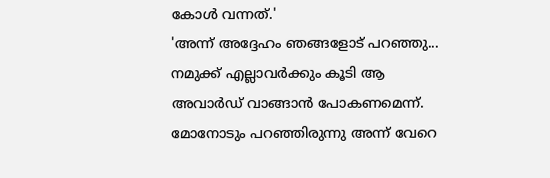കോൾ വന്നത്.'
'അന്ന് അദ്ദേഹം ഞങ്ങളോട് പറഞ്ഞു... നമുക്ക് എല്ലാവർക്കും കൂടി ആ അവാർഡ് വാങ്ങാൻ പോകണമെന്ന്. മോനോടും പറഞ്ഞിരുന്നു അന്ന് വേറെ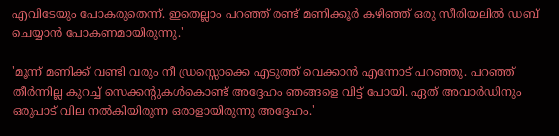എവിടേയും പോകരുതെന്ന്. ഇതെല്ലാം പറഞ്ഞ് രണ്ട് മണിക്കൂർ കഴിഞ്ഞ് ഒരു സീരിയലിൽ ഡബ് ചെയ്യാൻ പോകണമായിരുന്നു.'

'മൂന്ന് മണിക്ക് വണ്ടി വരും നീ ഡ്രസ്സൊക്കെ എടുത്ത് വെക്കാൻ എന്നോട് പറഞ്ഞു. പറഞ്ഞ് തീർന്നില്ല കുറച്ച് സെക്കന്റുകൾകൊണ്ട് അദ്ദേഹം ഞങ്ങളെ വിട്ട് പോയി. ഏത് അവാർഡിനും ഒരുപാട് വില നൽകിയിരുന്ന ഒരാളായിരുന്നു അദ്ദേഹം.'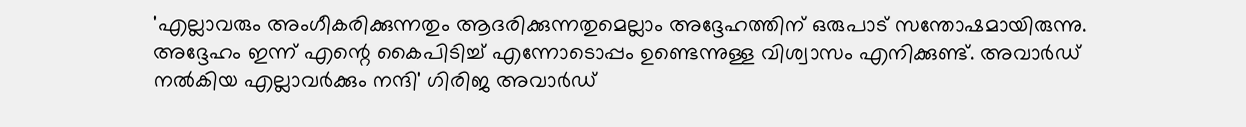'എല്ലാവരും അംഗീകരിക്കുന്നതും ആദരിക്കുന്നതുമെല്ലാം അദ്ദേഹത്തിന് ഒരുപാട് സന്തോഷമായിരുന്നു. അദ്ദേഹം ഇന്ന് എന്റെ കൈപിടിച്ച് എന്നോടൊപ്പം ഉണ്ടെന്നുള്ള വിശ്വാസം എനിക്കുണ്ട്. അവാർഡ് നൽകിയ എല്ലാവർക്കും നന്ദി' ഗിരിജ അവാർഡ്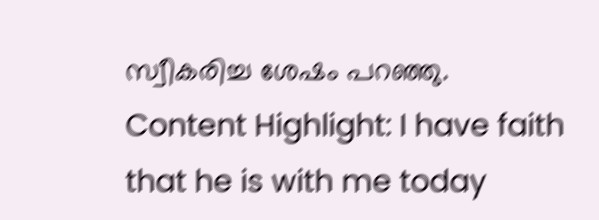സ്വീകരിച്ച ശേഷം പറഞ്ഞു.
Content Highlight: I have faith that he is with me today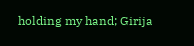holding my hand; Girija